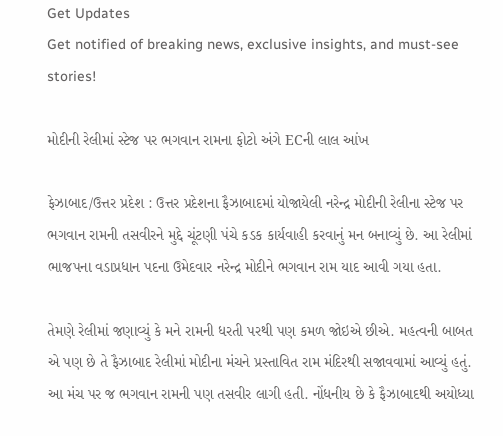Get Updates
Get notified of breaking news, exclusive insights, and must-see stories!

મોદીની રેલીમાં સ્ટેજ પર ભગવાન રામના ફોટો અંગે ECની લાલ આંખ

ફેઝાબાદ/ઉત્તર પ્રદેશ : ઉત્તર પ્રદેશના ફૈઝાબાદમાં યોજાયેલી નરેન્દ્ર મોદીની રેલીના સ્ટેજ પર ભગવાન રામની તસવીરને મુદ્દે ચૂંટણી પંચે કડક કાર્યવાહી કરવાનું મન બનાવ્યું છે. આ રેલીમાં ભાજપના વડાપ્રધાન પદના ઉમેદવાર નરેન્દ્ર મોદીને ભગવાન રામ યાદ આવી ગયા હતા.

તેમણે રેલીમાં જણાવ્યું કે મને રામની ધરતી પરથી પણ કમળ જોઇએ છીએ. મહત્વની બાબત એ પણ છે તે ફૈઝાબાદ રેલીમાં મોદીના મંચને પ્રસ્તાવિત રામ મંદિરથી સજાવવામાં આવ્યું હતું. આ મંચ પર જ ભગવાન રામની પણ તસવીર લાગી હતી. નોંધનીય છે કે ફૈઝાબાદથી અયોધ્યા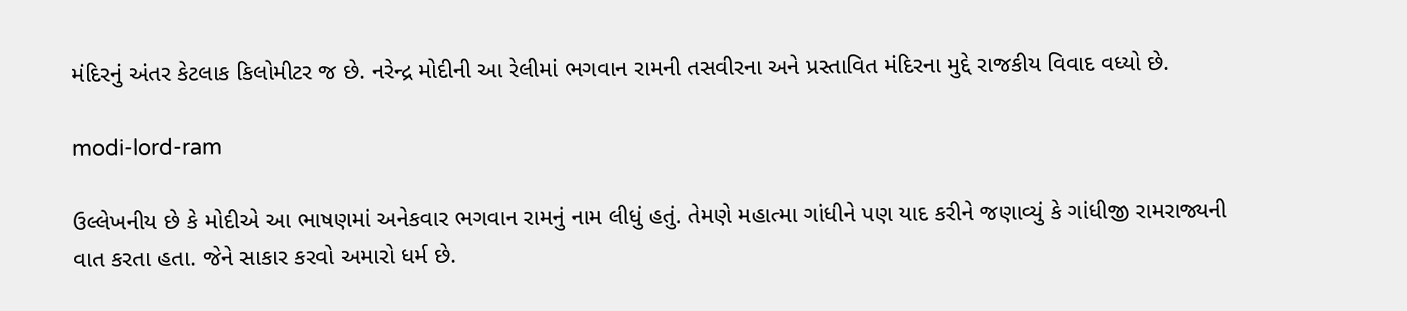મંદિરનું અંતર કેટલાક કિલોમીટર જ છે. નરેન્દ્ર મોદીની આ રેલીમાં ભગવાન રામની તસવીરના અને પ્રસ્તાવિત મંદિરના મુદ્દે રાજકીય વિવાદ વધ્યો છે.

modi-lord-ram

ઉલ્લેખનીય છે કે મોદીએ આ ભાષણમાં અનેકવાર ભગવાન રામનું નામ લીધું હતું. તેમણે મહાત્મા ગાંધીને પણ યાદ કરીને જણાવ્યું કે ગાંધીજી રામરાજ્યની વાત કરતા હતા. જેને સાકાર કરવો અમારો ધર્મ છે.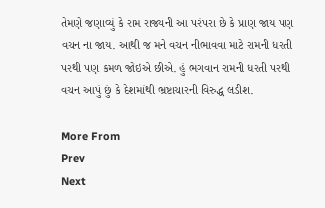તેમણે જણાવ્યું કે રામ રાજ્યની આ પરંપરા છે કે પ્રાણ જાય પણ વચન ના જાય. આથી જ મને વચન નીભાવવા માટે રામની ધરતી પરથી પણ કમળ જોઇએ છીએ. હું ભગવાન રામની ધરતી પરથી વચન આપું છું કે દેશમાંથી ભ્રષ્ટાચારની વિરુદ્ધ લડીશ.

More From
Prev
Next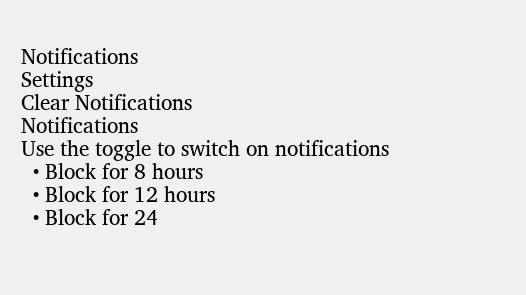Notifications
Settings
Clear Notifications
Notifications
Use the toggle to switch on notifications
  • Block for 8 hours
  • Block for 12 hours
  • Block for 24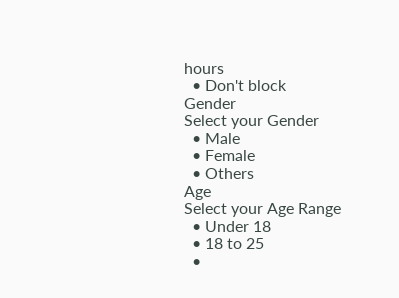hours
  • Don't block
Gender
Select your Gender
  • Male
  • Female
  • Others
Age
Select your Age Range
  • Under 18
  • 18 to 25
  •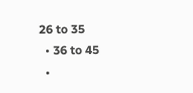26 to 35
  • 36 to 45
  •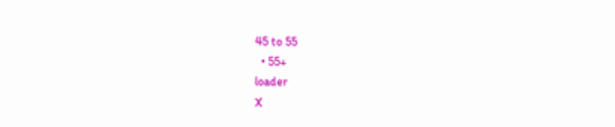45 to 55
  • 55+
loader
X